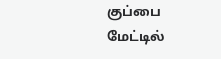குப்பை மேட்டில்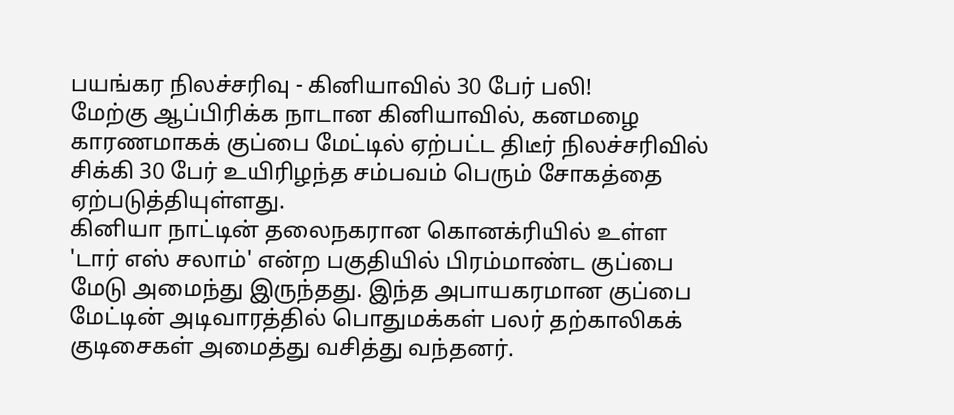பயங்கர நிலச்சரிவு - கினியாவில் 30 பேர் பலி!
மேற்கு ஆப்பிரிக்க நாடான கினியாவில், கனமழை காரணமாகக் குப்பை மேட்டில் ஏற்பட்ட திடீர் நிலச்சரிவில் சிக்கி 30 பேர் உயிரிழந்த சம்பவம் பெரும் சோகத்தை ஏற்படுத்தியுள்ளது.
கினியா நாட்டின் தலைநகரான கொனக்ரியில் உள்ள 'டார் எஸ் சலாம்' என்ற பகுதியில் பிரம்மாண்ட குப்பை மேடு அமைந்து இருந்தது. இந்த அபாயகரமான குப்பை மேட்டின் அடிவாரத்தில் பொதுமக்கள் பலர் தற்காலிகக் குடிசைகள் அமைத்து வசித்து வந்தனர்.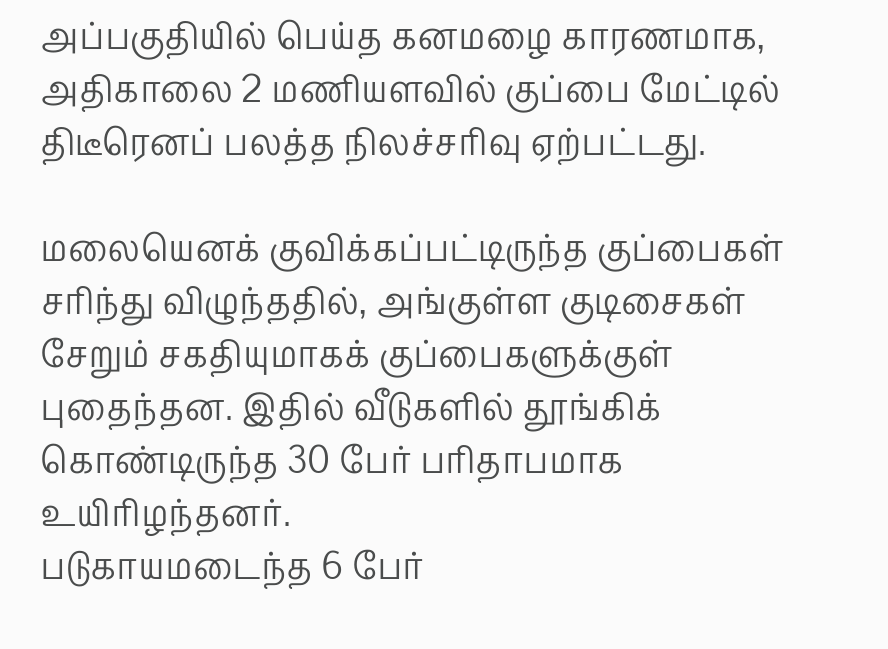அப்பகுதியில் பெய்த கனமழை காரணமாக, அதிகாலை 2 மணியளவில் குப்பை மேட்டில் திடீரெனப் பலத்த நிலச்சரிவு ஏற்பட்டது.

மலையெனக் குவிக்கப்பட்டிருந்த குப்பைகள் சரிந்து விழுந்ததில், அங்குள்ள குடிசைகள் சேறும் சகதியுமாகக் குப்பைகளுக்குள் புதைந்தன. இதில் வீடுகளில் தூங்கிக் கொண்டிருந்த 30 பேர் பரிதாபமாக உயிரிழந்தனர்.
படுகாயமடைந்த 6 பேர்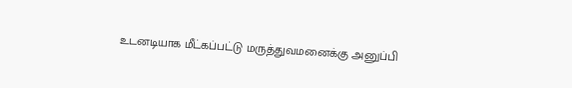உடனடியாக மீட்கப்பட்டு மருத்துவமனைக்கு அனுப்பி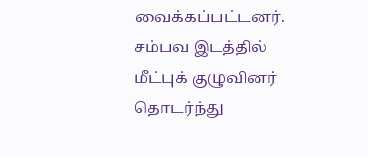வைக்கப்பட்டனர். சம்பவ இடத்தில் மீட்புக் குழுவினர் தொடர்ந்து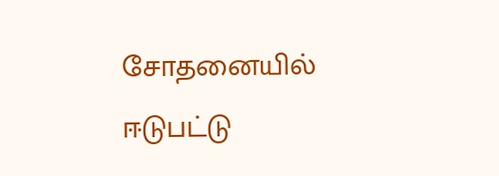சோதனையில் ஈடுபட்டு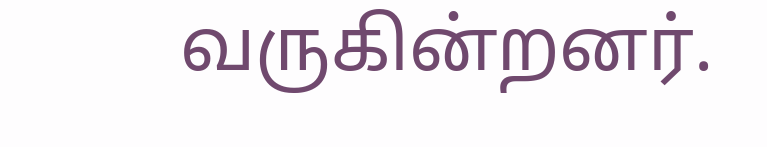வருகின்றனர்.